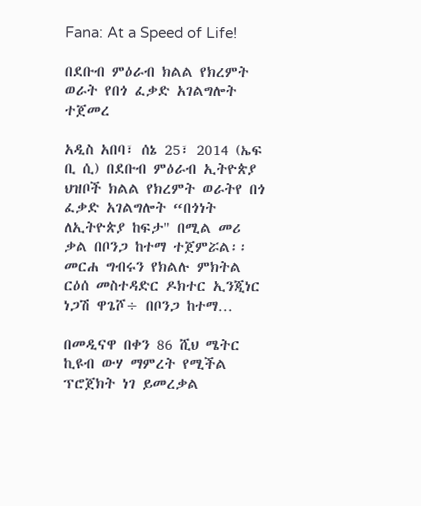Fana: At a Speed of Life!

በደቡብ ምዕራብ ክልል የክረምት ወራት የበጎ ፈቃድ አገልግሎት ተጀመረ

አዲስ አበባ፣ ሰኔ 25፣ 2014 (ኤፍ ቢ ሲ) በደቡብ ምዕራብ ኢትዮጵያ ህዝቦች ክልል የክረምት ወራትየ በጎ ፈቃድ አገልግሎት “በጎነት ለኢትዮጵያ ከፍታ" በሚል መሪ ቃል በቦንጋ ከተማ ተጀምሯል፡፡ መርሐ ግብሩን የክልሉ ምክትል ርዕሰ መስተዳድር ዶክተር ኢንጂነር ነጋሽ ዋጌሾ÷ በቦንጋ ከተማ…

በመዲናዋ በቀን 86 ሺህ ሜትር ኪዩብ ውሃ ማምረት የሚችል ፕሮጀክት ነገ ይመረቃል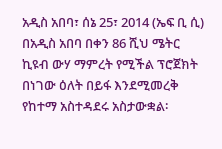አዲስ አበባ፣ ሰኔ 25፣ 2014 (ኤፍ ቢ ሲ) በአዲስ አበባ በቀን 86 ሺህ ሜትር ኪዩብ ውሃ ማምረት የሚችል ፕሮጀክት በነገው ዕለት በይፋ እንደሚመረቅ የከተማ አስተዳደሩ አስታውቋል፡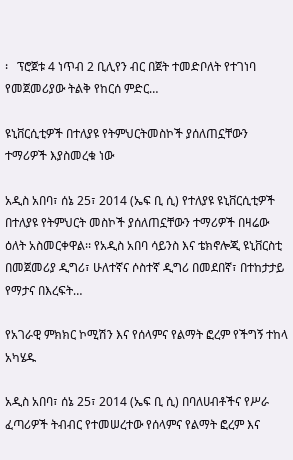፡   ፕሮጀቱ 4 ነጥብ 2 ቢሊየን ብር በጀት ተመድቦለት የተገነባ የመጀመሪያው ትልቅ የከርሰ ምድር…

ዩኒቨርሲቲዎች በተለያዩ የትምህርትመስኮች ያሰለጠኗቸውን ተማሪዎች እያስመረቁ ነው

አዲስ አበባ፣ ሰኔ 25፣ 2014 (ኤፍ ቢ ሲ) የተለያዩ ዩኒቨርሲቲዎች በተለያዩ የትምህርት መስኮች ያሰለጠኗቸውን ተማሪዎች በዛሬው ዕለት አስመርቀዋል፡፡ የአዲስ አበባ ሳይንስ እና ቴክኖሎጂ ዩኒቨርስቲ በመጀመሪያ ዲግሪ፣ ሁለተኛና ሶስተኛ ዲግሪ በመደበኛ፣ በተከታታይ የማታና በእረፍት…

የአገራዊ ምክክር ኮሚሽን እና የሰላምና የልማት ፎረም የችግኝ ተከላ አካሄዱ

አዲስ አበባ፣ ሰኔ 25፣ 2014 (ኤፍ ቢ ሲ) በባለሀብቶችና የሥራ ፈጣሪዎች ትብብር የተመሠረተው የሰላምና የልማት ፎረም እና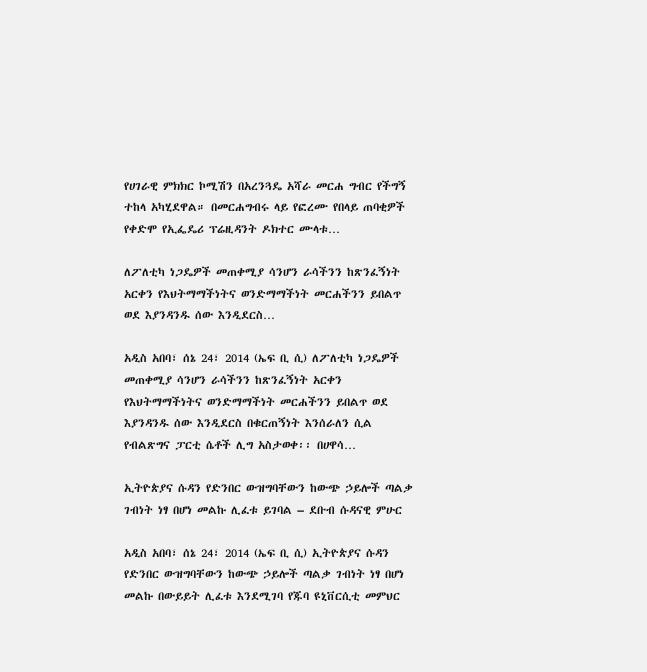የሀገራዊ ምክክር ኮሚሽን በአረንጓዴ አሻራ መርሐ ግብር የችግኝ ተከላ አካሂደዋል። በመርሐግብሩ ላይ የፎረሙ የበላይ ጠባቂዎች የቀድሞ የኢፌዴሪ ፕሬዚዳንት ዶክተር ሙላቱ…

ለፖለቲካ ነጋዴዎች መጠቀሚያ ሳንሆን ራሳችንን ከጽንፈኝነት አርቀን የእህትማማችነትና ወንድማማችነት መርሐችንን ይበልጥ ወደ እያንዳንዱ ሰው እንዲደርስ…

አዲስ አበባ፣ ሰኔ 24፣ 2014 (ኤፍ ቢ ሲ) ለፖለቲካ ነጋዴዎች መጠቀሚያ ሳንሆን ራሳችንን ከጽንፈኝነት አርቀን የእህትማማችነትና ወንድማማችነት መርሐችንን ይበልጥ ወደ እያንዳንዱ ሰው እንዲደርስ በቁርጠኝነት እንሰራለን ሲል የብልጽግና ፓርቲ ሴቶች ሊግ አስታወቀ፡፡ በሀዋሳ…

ኢትዮጵያና ሱዳን የድንበር ውዝግባቸውን ከውጭ ኃይሎች ጣልቃ ገብነት ነፃ በሆነ መልኩ ሊፈቱ ይገባል – ደቡብ ሱዳናዊ ምሁር

አዲስ አበባ፣ ሰኔ 24፣ 2014 (ኤፍ ቢ ሲ) ኢትዮጵያና ሱዳን የድንበር ውዝግባቸውን ከውጭ ኃይሎች ጣልቃ ገብነት ነፃ በሆነ መልኩ በውይይት ሊፈቱ እንደሚገባ የጁባ ዩኒቨርሲቲ መምህር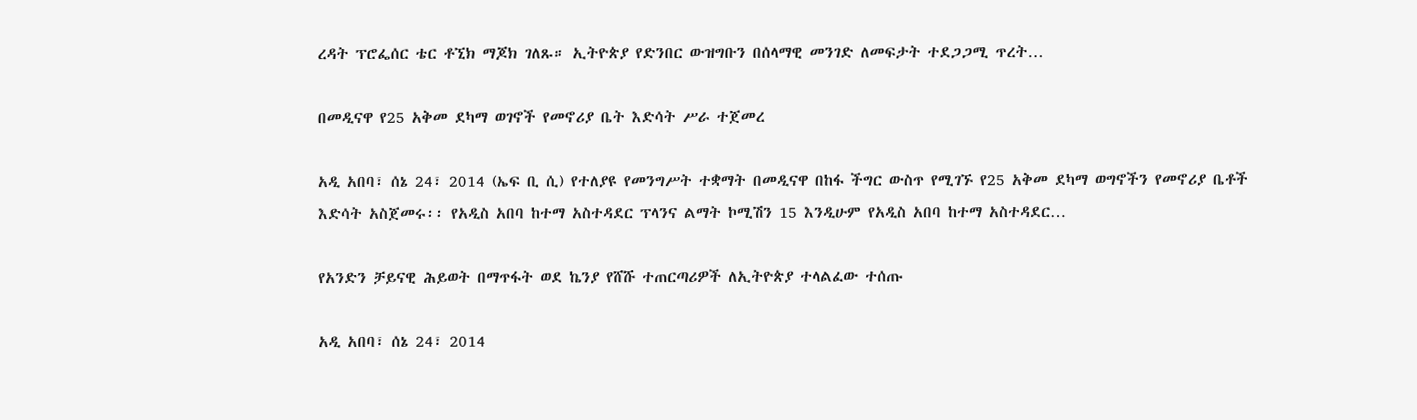ረዳት ፕሮፌሰር ቴር ቶኚክ ማጆክ ገለጹ። ኢትዮጵያ የድንበር ውዝግቡን በሰላማዊ መንገድ ለመፍታት ተደጋጋሚ ጥረት…

በመዲናዋ የ25 አቅመ ደካማ ወገኖች የመኖሪያ ቤት እድሳት ሥራ ተጀመረ

አዲ አበባ፣ ሰኔ 24፣ 2014 (ኤፍ ቢ ሲ) የተለያዩ የመንግሥት ተቋማት በመዲናዋ በከፋ ችግር ውስጥ የሚገኙ የ25 አቅመ ደካማ ወግኖችን የመኖሪያ ቤቶች እድሳት አስጀመሩ፡፡ የአዲስ አበባ ከተማ አስተዳደር ፕላንና ልማት ኮሚሽን 15 እንዲሁም የአዲስ አበባ ከተማ አስተዳደር…

የአንድን ቻይናዊ ሕይወት በማጥፋት ወደ ኬንያ የሸሹ ተጠርጣሪዎች ለኢትዮጵያ ተላልፈው ተሰጡ

አዲ አበባ፣ ሰኔ 24፣ 2014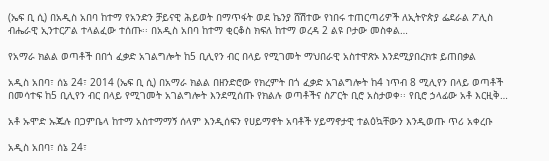(ኤፍ ቢ ሲ) በአዲስ አበባ ከተማ የአንድን ቻይናዊ ሕይወት በማጥፋት ወደ ኬንያ ሸሽተው የነበሩ ተጠርጣሪዎች ለኢትዮጵያ ፌደራል ፖሊስ ብሔራዊ ኢንተርፖል ተላልፈው ተሰጡ፡፡ በአዲስ አበባ ከተማ ቂርቆስ ክፍለ ከተማ ወረዳ 2 ልዩ ቦታው መስቀል…

የአማራ ክልል ወጣቶች በበጎ ፈቃድ አገልግሎት ከ5 ቢሊየን ብር በላይ የሚገመት ማህበራዊ አስተዋጽኦ እንደሚያበረክቱ ይጠበቃል

አዲስ አበባ፣ ሰኔ 24፣ 2014 (ኤፍ ቢ ሲ) በአማራ ክልል በዘንድሮው የክረምት በጎ ፈቃድ አገልግሎት ከ4 ነጥብ 8 ሚሊየን በላይ ወጣቶች በመሳተፍ ከ5 ቢሊየን ብር በላይ የሚገመት አገልግሎት እንደሚሰጡ የክልሉ ወጣቶችና ስፖርት ቢሮ አስታወቀ፡፡ የቢሮ ኃላፊው አቶ እርዚቅ…

አቶ ኡሞድ ኡጁሉ በጋምቤላ ከተማ አስተማማኝ ሰላም እንዲሰፍን የሀይማኖት አባቶች ሃይማኖታዊ ተልዕኳቸውን እንዲወጡ ጥሪ አቀረቡ

አዲስ አበባ፣ ሰኔ 24፣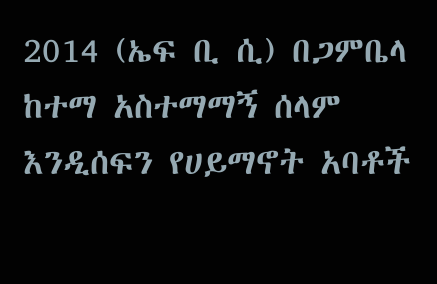2014 (ኤፍ ቢ ሲ) በጋምቤላ ከተማ አስተማማኝ ሰላም እንዲሰፍን የሀይማኖት አባቶች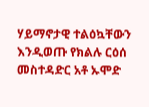ሃይማኖታዊ ተልዕኳቸውን እንዲወጡ የክልሉ ርዕሰ መስተዳድር አቶ ኡሞድ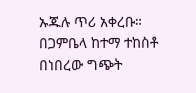ኡጁሉ ጥሪ አቀረቡ። በጋምቤላ ከተማ ተከስቶ በነበረው ግጭት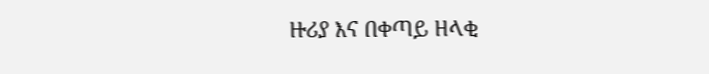ዙሪያ እና በቀጣይ ዘላቂ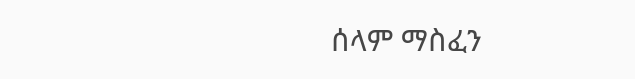ሰላም ማስፈን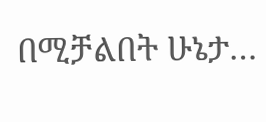በሚቻልበት ሁኔታ…